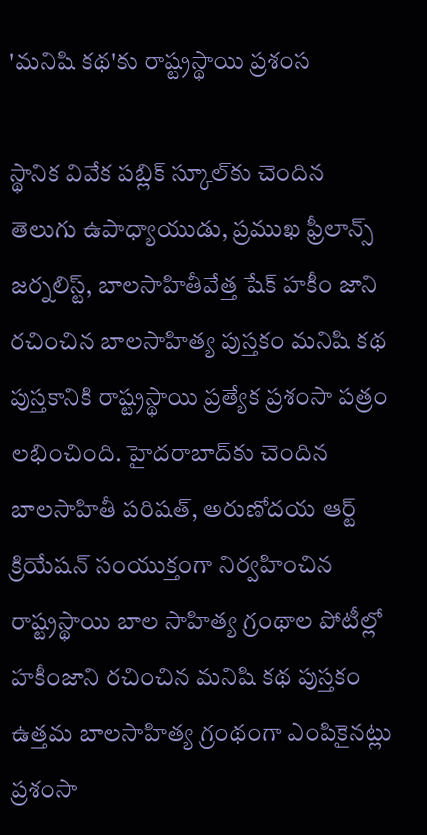'మనిషి కథ'కు రాష్ట్రస్థాయి ప్రశంస

స్థానిక వివేక పబ్లిక్‌ స్కూల్‌కు చెందిన తెలుగు ఉపాధ్యాయుడు, ప్రముఖ ఫ్రీలాన్స్‌ జర్నలిస్ట్‌, బాలసాహితీవేత్త షేక్‌ హకీం జాని రచించిన బాలసాహిత్య పుస్తకం మనిషి కథ పుస్తకానికి రాష్ట్రస్థాయి ప్రత్యేక ప్రశంసా పత్రం లభించింది. హైదరాబాద్‌కు చెందిన బాలసాహితీ పరిషత్‌, అరుణోదయ ఆర్ట్‌ క్రియేషన్‌ సంయుక్తంగా నిర్వహించిన రాష్ట్రస్థాయి బాల సాహిత్య గ్రంథాల పోటీల్లో హకీంజాని రచించిన మనిషి కథ పుస్తకం ఉత్తమ బాలసాహిత్య గ్రంథంగా ఎంపికైనట్లు ప్రశంసా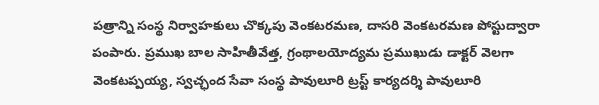పత్రాన్ని సంస్థ నిర్వాహకులు చొక్కపు వెంకటరమణ, దాసరి వెంకటరమణ పోస్టుద్వారా పంపారు. ప్రముఖ బాల సాహితీవేత్త, గ్రంథాలయోద్యమ ప్రముఖుడు డాక్టర్‌ వెలగా వెంకటప్పయ్య, స్వచ్ఛంద సేవా సంస్థ పావులూరి ట్రస్ట్‌ కార్యదర్శి పావులూరి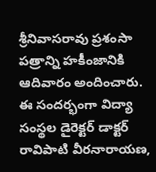శ్రీనివాసరావు ప్రశంసా పత్రాన్ని హకీంజానికి ఆదివారం అందించారు. ఈ సందర్భంగా విద్యా సంస్థల డైరెక్టర్‌ డాక్టర్‌ రావిపాటి వీరనారాయణ,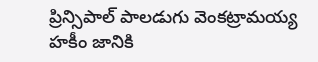ప్రిన్సిపాల్‌ పాలడుగు వెంకట్రామయ్య హకీం జానికి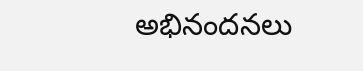అభినందనలు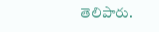తెలిపారు.